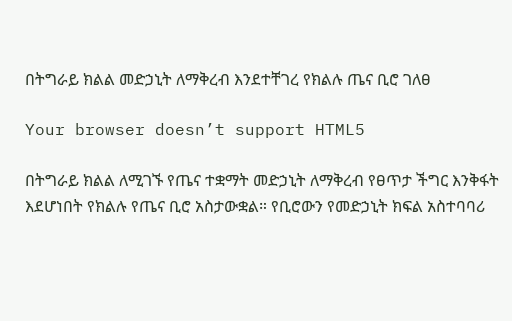በትግራይ ክልል መድኃኒት ለማቅረብ እንደተቸገረ የክልሉ ጤና ቢሮ ገለፀ

Your browser doesn’t support HTML5

በትግራይ ክልል ለሚገኙ የጤና ተቋማት መድኃኒት ለማቅረብ የፀጥታ ችግር እንቅፋት እደሆነበት የክልሉ የጤና ቢሮ አስታውቋል። የቢሮውን የመድኃኒት ክፍል አስተባባሪ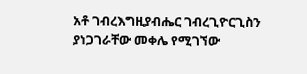አቶ ገብረእግዚያብሔር ገብረጊዮርጊስን ያነጋገራቸው መቀሌ የሚገኘው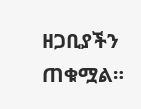ዘጋቢያችን ጠቁሟል።